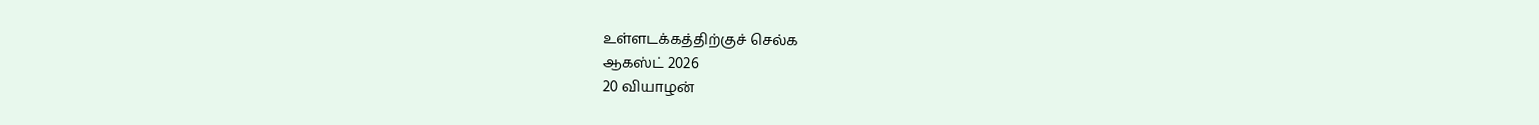உள்ளடக்கத்திற்குச் செல்க
ஆகஸ்ட் 2026
20 வியாழன்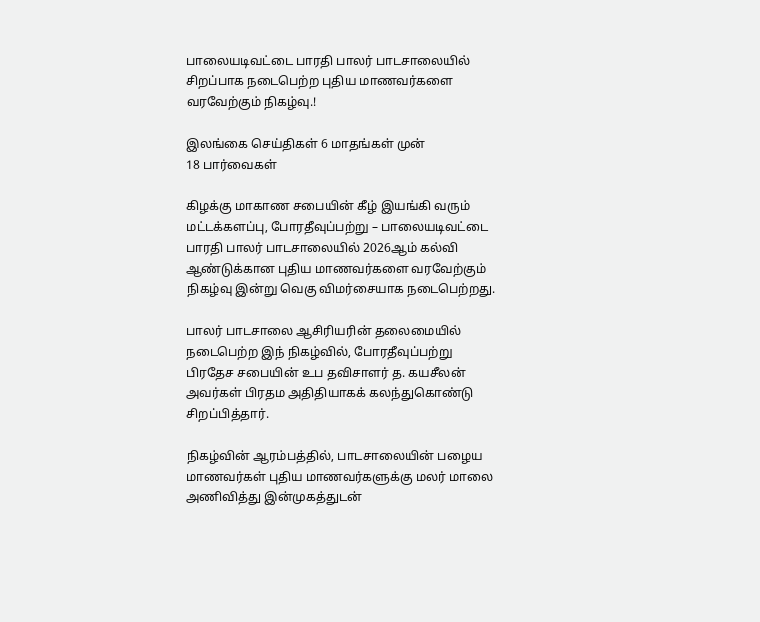பாலையடிவட்டை பாரதி பாலர் பாடசாலையில் சிறப்பாக நடைபெற்ற புதிய மாணவர்களை வரவேற்கும் நிகழ்வு.!

இலங்கை செய்திகள் 6 மாதங்கள் முன்
18 பார்வைகள்

கிழக்கு மாகாண சபையின் கீழ் இயங்கி வரும் மட்டக்களப்பு, போரதீவுப்பற்று – பாலையடிவட்டை பாரதி பாலர் பாடசாலையில் 2026ஆம் கல்வி ஆண்டுக்கான புதிய மாணவர்களை வரவேற்கும் நிகழ்வு இன்று வெகு விமர்சையாக நடைபெற்றது.

பாலர் பாடசாலை ஆசிரியரின் தலைமையில் நடைபெற்ற இந் நிகழ்வில், போரதீவுப்பற்று பிரதேச சபையின் உப தவிசாளர் த. கயசீலன் அவர்கள் பிரதம அதிதியாகக் கலந்துகொண்டு சிறப்பித்தார்.

நிகழ்வின் ஆரம்பத்தில், பாடசாலையின் பழைய மாணவர்கள் புதிய மாணவர்களுக்கு மலர் மாலை அணிவித்து இன்முகத்துடன்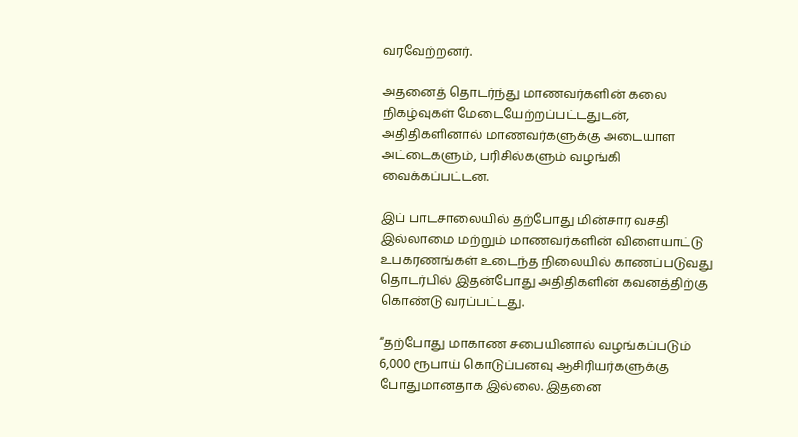வரவேற்றனர்.

அதனைத் தொடர்ந்து மாணவர்களின் கலை நிகழ்வுகள் மேடையேற்றப்பட்டதுடன், அதிதிகளினால் மாணவர்களுக்கு அடையாள அட்டைகளும், பரிசில்களும் வழங்கி வைக்கப்பட்டன.

இப் பாடசாலையில் தற்போது மின்சார வசதி இல்லாமை மற்றும் மாணவர்களின் விளையாட்டு உபகரணங்கள் உடைந்த நிலையில் காணப்படுவது தொடர்பில் இதன்போது அதிதிகளின் கவனத்திற்கு கொண்டு வரப்பட்டது.

“தற்போது மாகாண சபையினால் வழங்கப்படும் 6,000 ரூபாய் கொடுப்பனவு ஆசிரியர்களுக்கு போதுமானதாக இல்லை. இதனை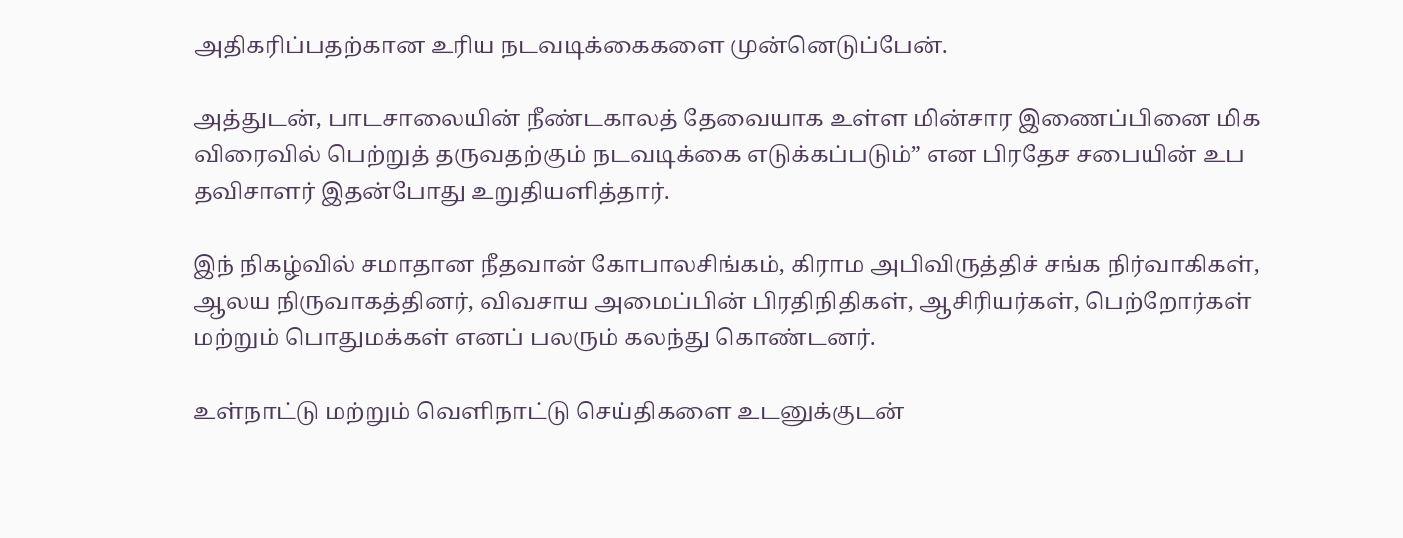அதிகரிப்பதற்கான உரிய நடவடிக்கைகளை முன்னெடுப்பேன்.

அத்துடன், பாடசாலையின் நீண்டகாலத் தேவையாக உள்ள மின்சார இணைப்பினை மிக விரைவில் பெற்றுத் தருவதற்கும் நடவடிக்கை எடுக்கப்படும்” என பிரதேச சபையின் உப தவிசாளர் இதன்போது உறுதியளித்தார்.

இந் நிகழ்வில் சமாதான நீதவான் கோபாலசிங்கம், கிராம அபிவிருத்திச் சங்க நிர்வாகிகள், ஆலய நிருவாகத்தினர், விவசாய அமைப்பின் பிரதிநிதிகள், ஆசிரியர்கள், பெற்றோர்கள் மற்றும் பொதுமக்கள் எனப் பலரும் கலந்து கொண்டனர்.

உள்நாட்டு மற்றும் வெளிநாட்டு செய்திகளை உடனுக்குடன்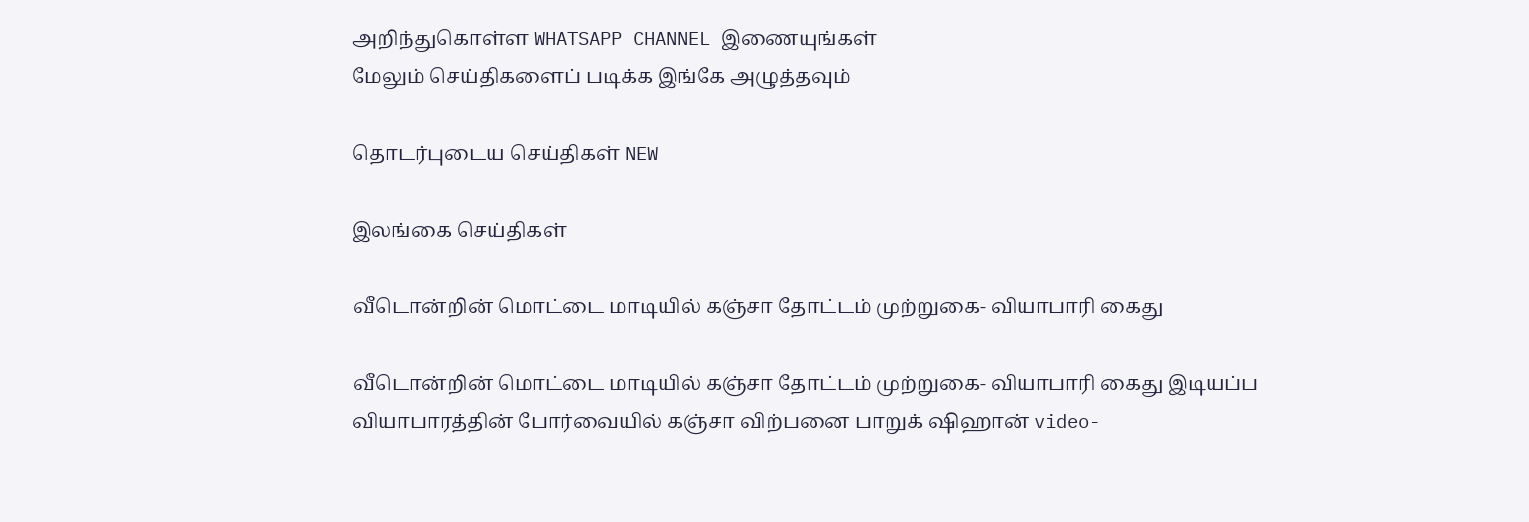அறிந்துகொள்ள WHATSAPP CHANNEL இணையுங்கள்
மேலும் செய்திகளைப் படிக்க இங்கே அழுத்தவும்

தொடர்புடைய செய்திகள் NEW

இலங்கை செய்திகள்

வீடொன்றின் மொட்டை மாடியில் கஞ்சா தோட்டம் முற்றுகை- வியாபாரி கைது

வீடொன்றின் மொட்டை மாடியில் கஞ்சா தோட்டம் முற்றுகை- வியாபாரி கைது இடியப்ப வியாபாரத்தின் போர்வையில் கஞ்சா விற்பனை பாறுக் ஷிஹான் video-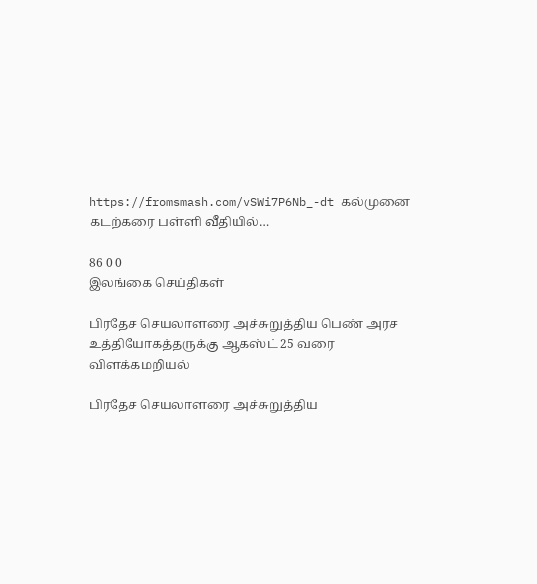https://fromsmash.com/vSWi7P6Nb_-dt கல்முனை கடற்கரை பள்ளி வீதியில்…

86 0 0
இலங்கை செய்திகள்

பிரதேச செயலாளரை அச்சுறுத்திய பெண் அரச உத்தியோகத்தருக்கு ஆகஸ்ட் 25 வரை விளக்கமறியல்

பிரதேச செயலாளரை அச்சுறுத்திய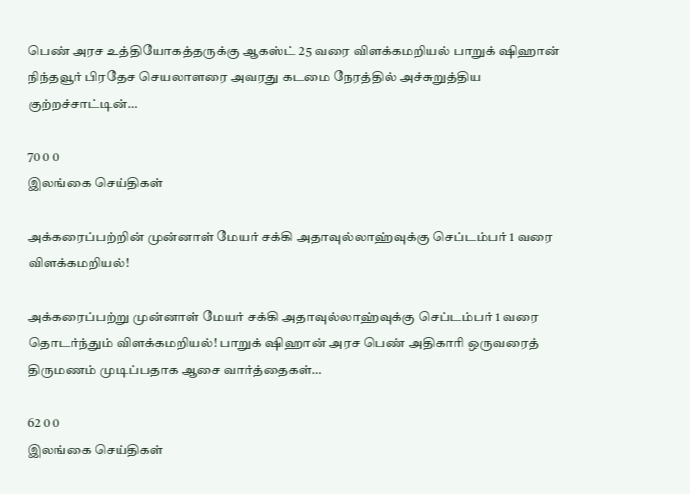பெண் அரச உத்தியோகத்தருக்கு ஆகஸ்ட் 25 வரை விளக்கமறியல் பாறுக் ஷிஹான் நிந்தவூர் பிரதேச செயலாளரை அவரது கடமை நேரத்தில் அச்சுறுத்திய குற்றச்சாட்டின்…

70 0 0
இலங்கை செய்திகள்

அக்கரைப்பற்றின் முன்னாள் மேயர் சக்கி அதாவுல்லாஹ்வுக்கு செப்டம்பர் 1 வரை விளக்கமறியல்!

அக்கரைப்பற்று முன்னாள் மேயர் சக்கி அதாவுல்லாஹ்வுக்கு செப்டம்பர் 1 வரை தொடர்ந்தும் விளக்கமறியல்! பாறுக் ஷிஹான் அரச பெண் அதிகாரி ஒருவரைத் திருமணம் முடிப்பதாக ஆசை வார்த்தைகள்…

62 0 0
இலங்கை செய்திகள்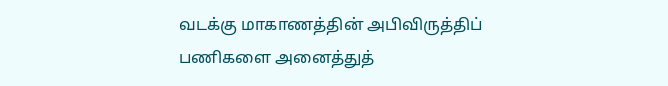வடக்கு மாகாணத்தின் அபிவிருத்திப் பணிகளை அனைத்துத்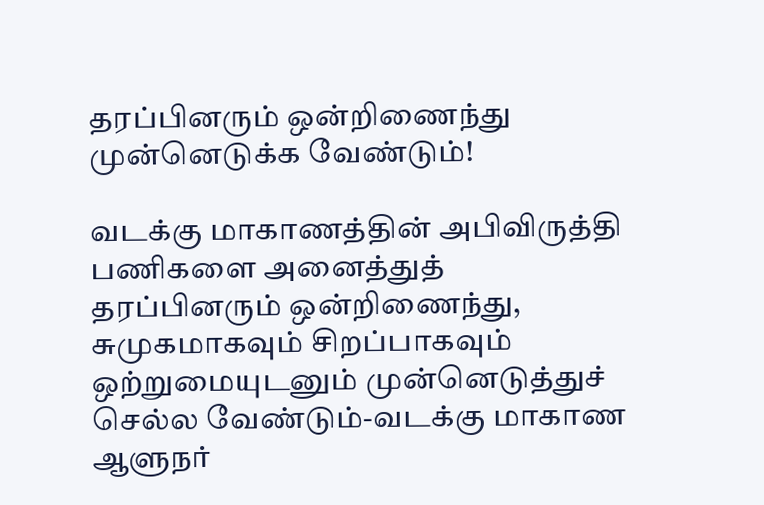தரப்பினரும் ஒன்றிணைந்து முன்னெடுக்க வேண்டும்!

வடக்கு மாகாணத்தின் அபிவிருத்தி பணிகளை அனைத்துத் தரப்பினரும் ஒன்றிணைந்து, சுமுகமாகவும் சிறப்பாகவும் ஒற்றுமையுடனும் முன்னெடுத்துச் செல்ல வேண்டும்-வடக்கு மாகாண ஆளுநர்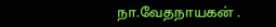நா.வேதநாயகன் .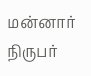மன்னார் நிருபர்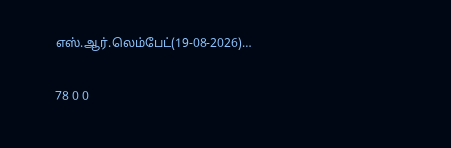எஸ்.ஆர்.லெம்பேட்(19-08-2026)…

78 0 0